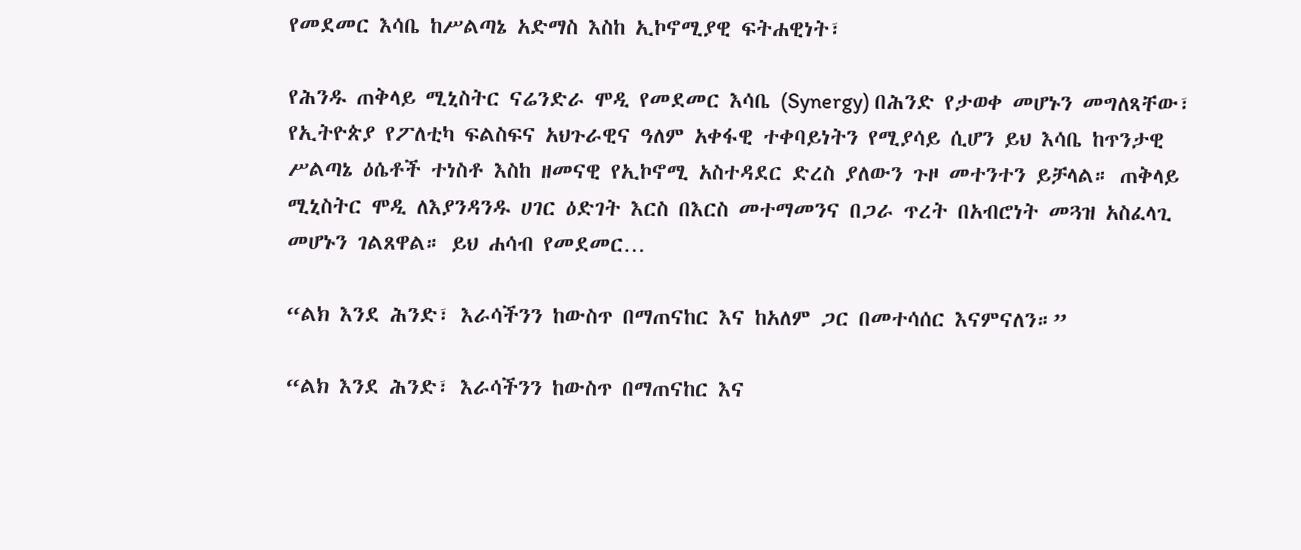የመደመር እሳቤ ከሥልጣኔ አድማስ እስከ ኢኮኖሚያዊ ፍትሐዊነት፣

የሕንዱ ጠቅላይ ሚኒስትር ናሬንድራ ሞዲ የመደመር እሳቤ (Synergy) በሕንድ የታወቀ መሆኑን መግለጻቸው፣ የኢትዮጵያ የፖለቲካ ፍልስፍና አህጉራዊና ዓለም አቀፋዊ ተቀባይነትን የሚያሳይ ሲሆን ይህ እሳቤ ከጥንታዊ ሥልጣኔ ዕሴቶች ተነስቶ እስከ ዘመናዊ የኢኮኖሚ አስተዳደር ድረስ ያለውን ጉዞ መተንተን ይቻላል። ጠቅላይ ሚኒስትር ሞዲ ለእያንዳንዱ ሀገር ዕድገት እርስ በእርስ መተማመንና በጋራ ጥረት በአብሮነት መጓዝ አስፈላጊ መሆኑን ገልጸዋል። ይህ ሐሳብ የመደመር…

“ልክ እንደ ሕንድ፣ እራሳችንን ከውስጥ በማጠናከር እና ከአለም ጋር በመተሳሰር እናምናለን።”

“ልክ እንደ ሕንድ፣ እራሳችንን ከውስጥ በማጠናከር እና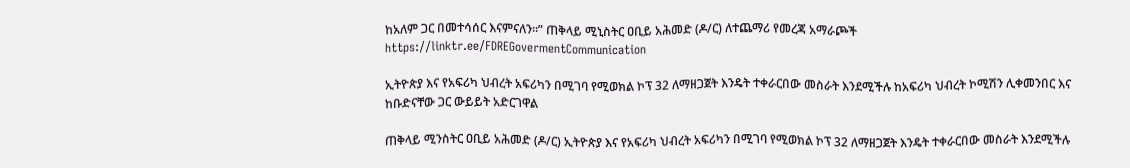ከአለም ጋር በመተሳሰር እናምናለን።” ጠቅላይ ሚኒስትር ዐቢይ አሕመድ (ዶ/ር) ለተጨማሪ የመረጃ አማራጮች https://linktr.ee/FDREGovermentCommunication

ኢትዮጵያ እና የአፍሪካ ህብረት አፍሪካን በሚገባ የሚወክል ኮፕ 32 ለማዘጋጀት እንዴት ተቀራርበው መስራት እንደሚችሉ ከአፍሪካ ህብረት ኮሚሽን ሊቀመንበር እና ከቡድናቸው ጋር ውይይት አድርገዋል

ጠቅላይ ሚንስትር ዐቢይ አሕመድ (ዶ/ር) ኢትዮጵያ እና የአፍሪካ ህብረት አፍሪካን በሚገባ የሚወክል ኮፕ 32 ለማዘጋጀት እንዴት ተቀራርበው መስራት እንደሚችሉ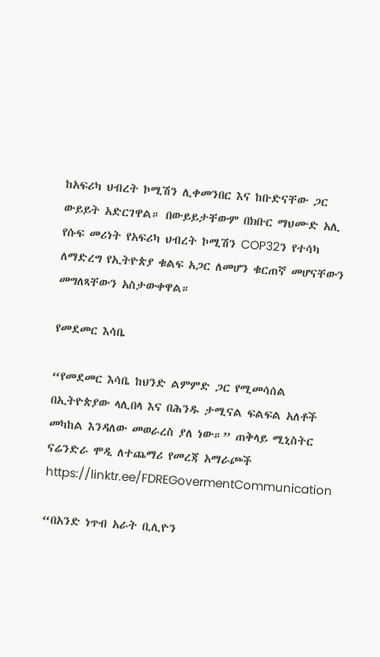ከአፍሪካ ህብረት ኮሚሽን ሊቀመንበር እና ከቡድናቸው ጋር ውይይት አድርገዋል። በውይይታቸውም በክቡር ማህሙድ አሊ የሱፍ መሪነት የአፍሪካ ህብረት ኮሚሽን COP32ን የተሳካ ለማድረግ የኢትዮጵያ ቁልፍ አጋር ለመሆን ቁርጠኛ መሆናቸውን መግለጻቸውን አስታውቀዋል።

የመደመር እሳቤ

“የመደመር እሳቤ ከህንድ ልምምድ ጋር የሚመሳሰል በኢትዮጵያው ላሊበላ እና በሕንዱ ታሚናል ፍልፍል አለቶች መካከል እንዳለው መወራረስ ያለ ነው።” ጠቅላይ ሚኒስትር ናሬንድራ ሞዲ ለተጨማሪ የመረጃ አማራጮች https://linktr.ee/FDREGovermentCommunication

“በአንድ ነጥብ አራት ቢሊዮን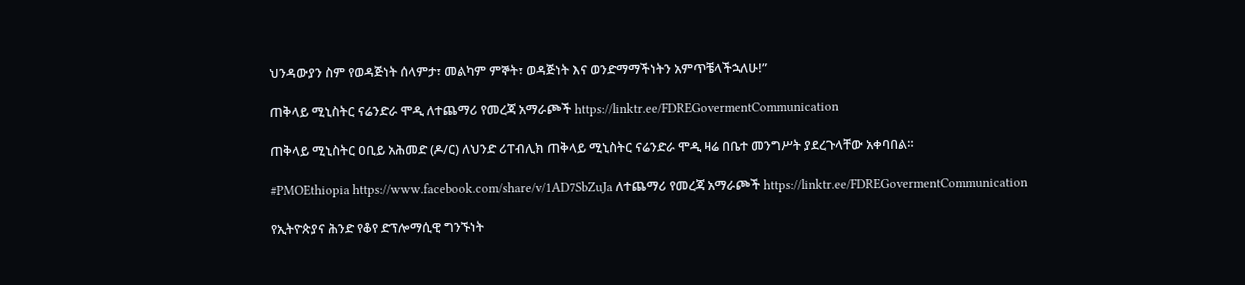ህንዳውያን ስም የወዳጅነት ሰላምታ፣ መልካም ምኞት፣ ወዳጅነት እና ወንድማማችነትን አምጥቼላችኋለሁ!”

ጠቅላይ ሚኒስትር ናሬንድራ ሞዲ ለተጨማሪ የመረጃ አማራጮች https://linktr.ee/FDREGovermentCommunication

ጠቅላይ ሚኒስትር ዐቢይ አሕመድ (ዶ/ር) ለህንድ ሪፐብሊክ ጠቅላይ ሚኒስትር ናሬንድራ ሞዲ ዛሬ በቤተ መንግሥት ያደረጉላቸው አቀባበል።

#PMOEthiopia https://www.facebook.com/share/v/1AD7SbZuJa ለተጨማሪ የመረጃ አማራጮች https://linktr.ee/FDREGovermentCommunication

የኢትዮጵያና ሕንድ የቆየ ድፕሎማሲዊ ግንኙነት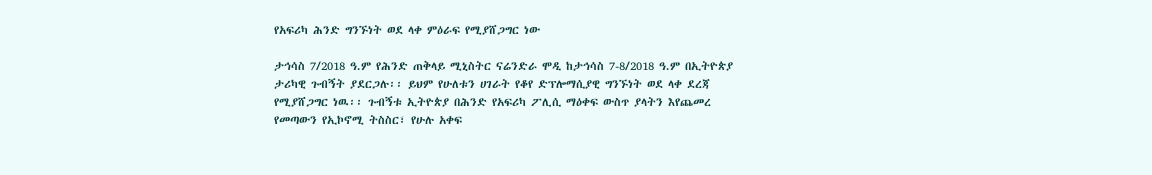የአፍሪካ ሕንድ ግንኙነት ወደ ላቀ ምዕራፍ የሚያሸጋግር ነው

ታኅሳስ 7/2018 ዓ.ም የሕንድ ጠቅላይ ሚኒስትር ናሬንድራ ሞዲ ከታኅሳስ 7-8/2018 ዓ.ም በኢትዮጵያ ታሪካዊ ጉብኝት ያደርጋሉ፡፡ ይህም የሁለቱን ሀገራት የቆየ ድፕሎማሲያዊ ግንኙነት ወደ ላቀ ደረጃ የሚያሸጋግር ነዉ፡፡ ጉብኝቱ ኢትዮጵያ በሕንድ የአፍሪካ ፖሊሲ ማዕቀፍ ውስጥ ያላትን እየጨመረ የመጣውን የኢኮኖሚ ትስስር፣ የሁሉ አቀፍ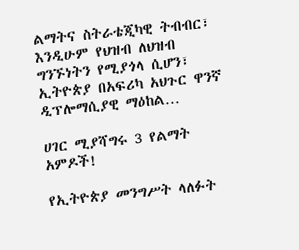ልማትና ስትራቴጂካዊ ትብብር፣ እንዲሁም የህዝብ ለህዝብ ግንኙነትን የሚያጎላ ሲሆን፣ ኢትዮጵያ በአፍሪካ አህጉር ዋንኛ ዲፕሎማሲያዊ ማዕከል…

ሀገር ሚያሻግሩ 3 የልማት አምዶች!

የኢትዮጵያ መንግሥት ላለፉት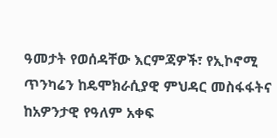ዓመታት የወሰዳቸው እርምጃዎች፣ የኢኮኖሚ ጥንካሬን ከዴሞክራሲያዊ ምህዳር መስፋፋትና ከአዎንታዊ የዓለም አቀፍ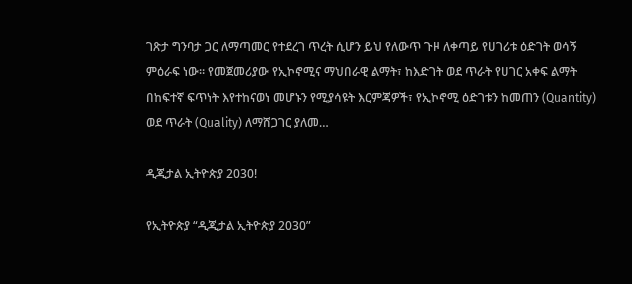ገጽታ ግንባታ ጋር ለማጣመር የተደረገ ጥረት ሲሆን ይህ የለውጥ ጉዞ ለቀጣይ የሀገሪቱ ዕድገት ወሳኝ ምዕራፍ ነው። የመጀመሪያው የኢኮኖሚና ማህበራዊ ልማት፣ ከእድገት ወደ ጥራት የሀገር አቀፍ ልማት በከፍተኛ ፍጥነት እየተከናወነ መሆኑን የሚያሳዩት እርምጃዎች፣ የኢኮኖሚ ዕድገቱን ከመጠን (Quantity) ወደ ጥራት (Quality) ለማሸጋገር ያለመ…

ዲጂታል ኢትዮጵያ 2030!

የኢትዮጵያ “ዲጂታል ኢትዮጵያ 2030”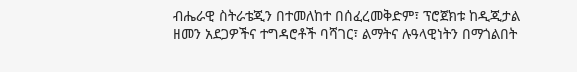ብሔራዊ ስትራቴጂን በተመለከተ በሰፈረመቅድም፣ ፕሮጀክቱ ከዲጂታል ዘመን አደጋዎችና ተግዳሮቶች ባሻገር፣ ልማትና ሉዓላዊነትን በማጎልበት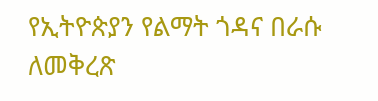የኢትዮጵያን የልማት ጎዳና በራሱ ለመቅረጽ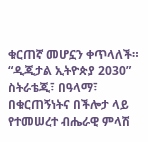ቁርጠኛ መሆኗን ቀጥላለች። “ዲጂታል ኢትዮጵያ 2030” ስትራቴጂ፣ በዓላማ፣ በቁርጠኝነትና በችሎታ ላይ የተመሠረተ ብሔራዊ ምላሽ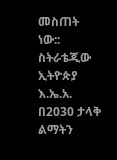መስጠት ነው:: ስትራቴጂው ኢትዮጵያ እ.ኤ.አ. በ2030 ታላቅ ልማትን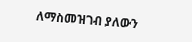ለማስመዝገብ ያለውን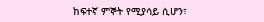ከፍተኛ ምኞት የሚያሳይ ሲሆን፣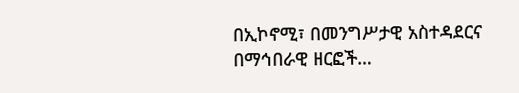በኢኮኖሚ፣ በመንግሥታዊ አስተዳደርና በማኅበራዊ ዘርፎች…